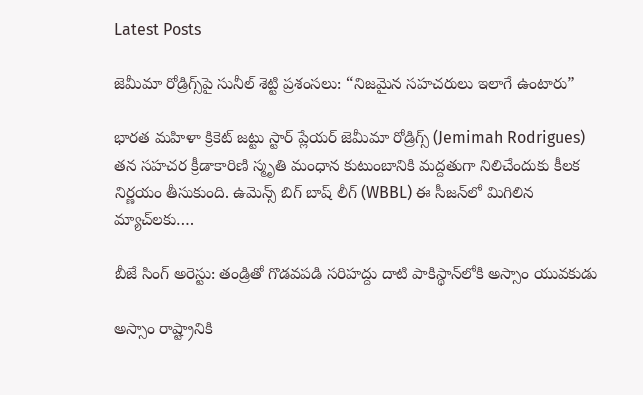Latest Posts

జెమీమా రోడ్రిగ్స్‌పై సునీల్ శెట్టి ప్రశంసలు: “నిజమైన సహచరులు ఇలాగే ఉంటారు”

భారత మహిళా క్రికెట్ జట్టు స్టార్ ప్లేయర్ జెమీమా రోడ్రిగ్స్ (Jemimah Rodrigues) తన సహచర క్రీడాకారిణి స్మృతి మంధాన కుటుంబానికి మద్దతుగా నిలిచేందుకు కీలక నిర్ణయం తీసుకుంది. ఉమెన్స్ బిగ్ బాష్ లీగ్ (WBBL) ఈ సీజన్‌లో మిగిలిన మ్యాచ్‌లకు….

బీజే సింగ్ అరెస్టు: తండ్రితో గొడవపడి సరిహద్దు దాటి పాకిస్థాన్‌లోకి అస్సాం యువకుడు

అస్సాం రాష్ట్రానికి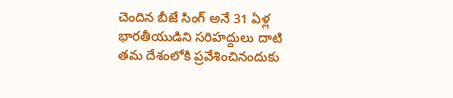చెందిన బీజే సింగ్ అనే 31 ఏళ్ల భారతీయుడిని సరిహద్దులు దాటి తమ దేశంలోకి ప్రవేశించినందుకు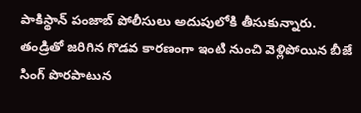పాకిస్థాన్ పంజాబ్ పోలీసులు అదుపులోకి తీసుకున్నారు. తండ్రితో జరిగిన గొడవ కారణంగా ఇంటి నుంచి వెళ్లిపోయిన బీజే సింగ్ పొరపాటున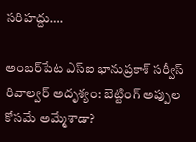సరిహద్దు….

అంబర్‌పేట ఎస్ఐ భానుప్రకాశ్‌ సర్వీస్ రివాల్వర్ అదృశ్యం: బెట్టింగ్ అప్పుల కోసమే అమ్మేశాడా?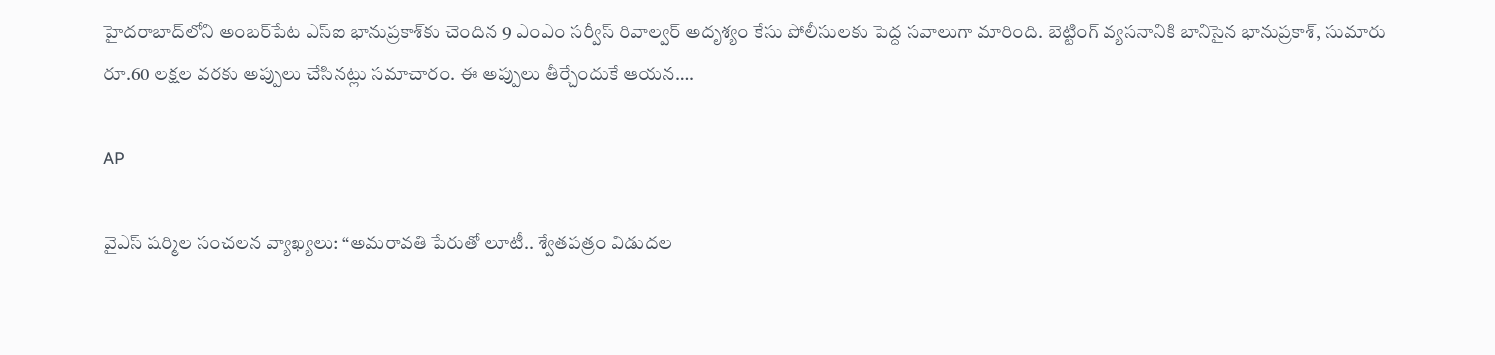హైదరాబాద్‌లోని అంబర్‌పేట ఎస్‌ఐ భానుప్రకాశ్‌కు చెందిన 9 ఎంఎం సర్వీస్‌ రివాల్వర్‌ అదృశ్యం కేసు పోలీసులకు పెద్ద సవాలుగా మారింది. బెట్టింగ్ వ్యసనానికి బానిసైన భానుప్రకాశ్‌, సుమారు రూ.60 లక్షల వరకు అప్పులు చేసినట్లు సమాచారం. ఈ అప్పులు తీర్చేందుకే ఆయన….

AP

వైఎస్ షర్మిల సంచలన వ్యాఖ్యలు: “అమరావతి పేరుతో లూటీ.. శ్వేతపత్రం విడుదల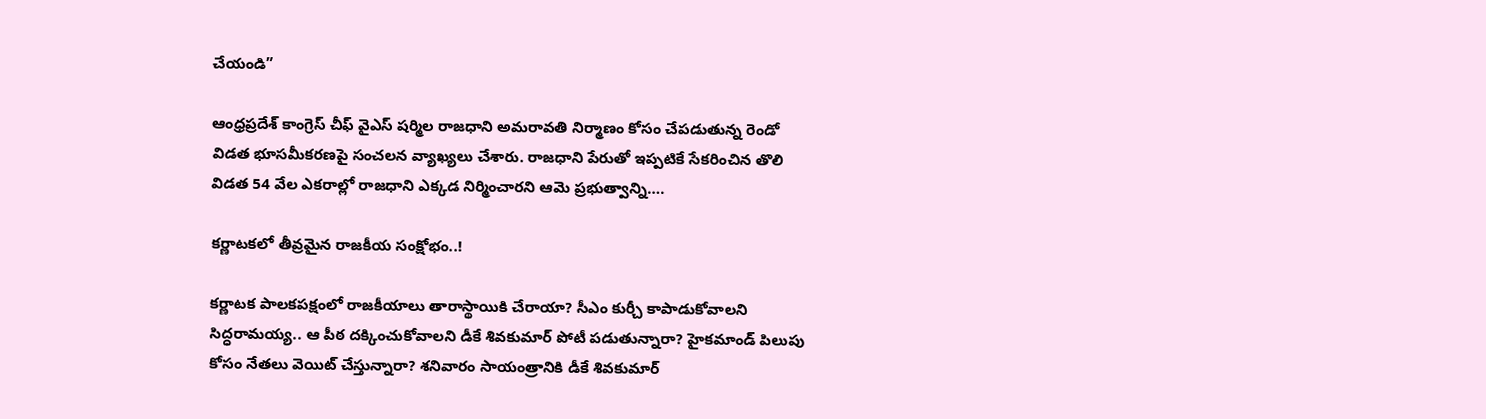చేయండి”

ఆంధ్రప్రదేశ్ కాంగ్రెస్ చీఫ్ వైఎస్ షర్మిల రాజధాని అమరావతి నిర్మాణం కోసం చేపడుతున్న రెండో విడత భూసమీకరణపై సంచలన వ్యాఖ్యలు చేశారు. రాజధాని పేరుతో ఇప్పటికే సేకరించిన తొలి విడత 54 వేల ఎకరాల్లో రాజధాని ఎక్కడ నిర్మించారని ఆమె ప్రభుత్వాన్ని….

కర్ణాటకలో తీవ్రమైన రాజకీయ సంక్షోభం..!

కర్ణాటక పాలకపక్షంలో రాజకీయాలు తారాస్థాయికి చేరాయా? సీఎం కుర్చీ కాపాడుకోవాలని సిద్ధరామయ్య.. ఆ పీఠ దక్కించుకోవాలని డీకే శివకుమార్ పోటీ పడుతున్నారా? హైకమాండ్ పిలుపు కోసం నేతలు వెయిట్ చేస్తున్నారా? శనివారం సాయంత్రానికి డీకే శివకుమార్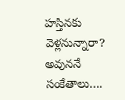హస్తినకు వెళ్లనున్నారా? అవుననే సంకేతాలు….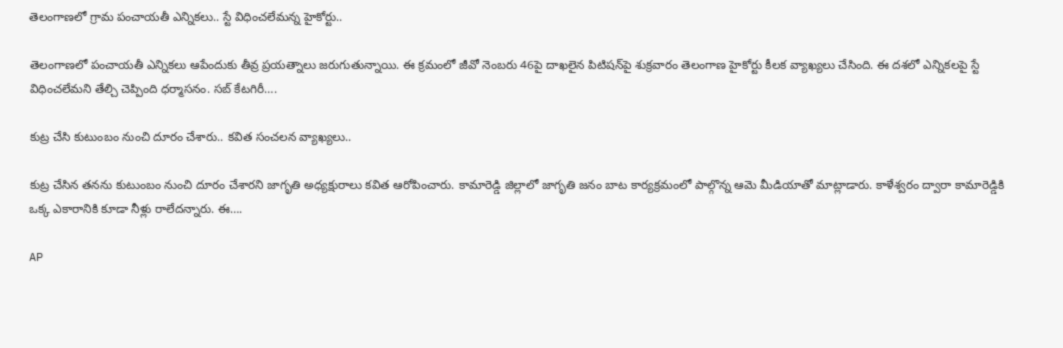తెలంగాణలో గ్రామ పంచాయతీ ఎన్నికలు.. స్టే విధించలేమన్న హైకోర్టు..

తెలంగాణలో పంచాయతీ ఎన్నికలు ఆపేందుకు తీవ్ర ప్రయత్నాలు జరుగుతున్నాయి. ఈ క్రమంలో జీవో నెంబరు 46పై దాఖలైన పిటిషన్‌పై శుక్రవారం తెలంగాణ హైకోర్టు కీలక వ్యాఖ్యలు చేసింది. ఈ దశలో ఎన్నికలపై స్టే విధించలేమని తేల్చి చెప్పింది ధర్మాసనం. సబ్ కేటగిరీ….

కుట్ర చేసి కుటుంబం నుంచి దూరం చేశారు.. కవిత సంచలన వ్యాఖ్యలు..

కుట్ర చేసిన తనను కుటుంబం నుంచి దూరం చేశారని జాగృతి అధ్యక్షురాలు కవిత ఆరోపించారు. కామారెడ్డి జిల్లాలో జాగృతి జనం బాట కార్యక్రమంలో పాల్గొన్న ఆమె మీడియాతో మాట్లాడారు. కాళేశ్వరం ద్వారా కామారెడ్డికి ఒక్క ఎకారానికి కూడా నీళ్లు రాలేదన్నారు. ఈ….

AP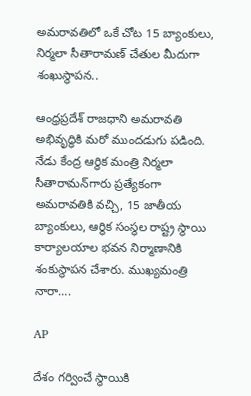అమరావతిలో ఒకే చోట 15 బ్యాంకులు, నిర్మలా సీతారామణ్ చేతుల మీదుగా శంఖుస్థాపన..

ఆంధ్రప్రదేశ్ రాజధాని అమరావతి అభివృద్ధికి మరో ముందడుగు పడింది. నేడు కేంద్ర ఆర్థిక మంత్రి నిర్మలా సీతారామన్‌గారు ప్రత్యేకంగా అమరావతికి వచ్చి, 15 జాతీయ బ్యాంకులు, ఆర్థిక సంస్థల రాష్ట్ర స్థాయి కార్యాలయాల భవన నిర్మాణానికి శంకుస్థాపన చేశారు. ముఖ్యమంత్రి నారా….

AP

దేశం గర్వించే స్థాయికి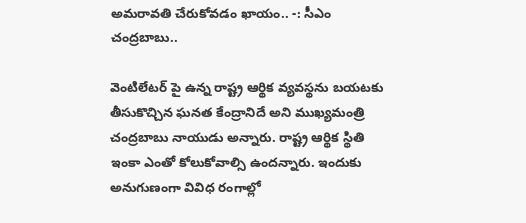అమరావతి చేరుకోవడం ఖాయం.. -: సీఎం చంద్రబాబు..

వెంటిలేటర్ పై ఉన్న రాష్ట్ర ఆర్థిక వ్యవస్థను బయటకు తీసుకొచ్చిన ఘనత కేంద్రానిదే అని ముఖ్యమంత్రి చంద్రబాబు నాయుడు అన్నారు. రాష్ట్ర ఆర్థిక స్థితి ఇంకా ఎంతో కోలుకోవాల్సి ఉందన్నారు. ఇందుకు అనుగుణంగా వివిధ రంగాల్లో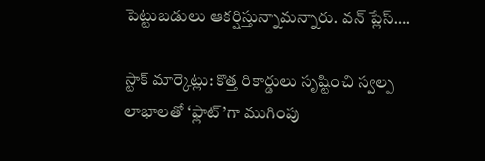పెట్టుబడులు ఆకర్షిస్తున్నామన్నారు. వన్ ప్లేస్….

స్టాక్ మార్కెట్లు: కొత్త రికార్డులు సృష్టించి స్వల్ప లాభాలతో ‘ఫ్లాట్‌’గా ముగింపు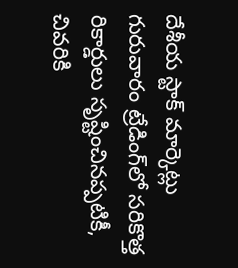దేశీయ స్టాక్ మార్కెట్లు గురువారం ట్రేడింగ్‌లో సరికొత్త రికార్డులు సృష్టించినప్పటికీ, చివరికి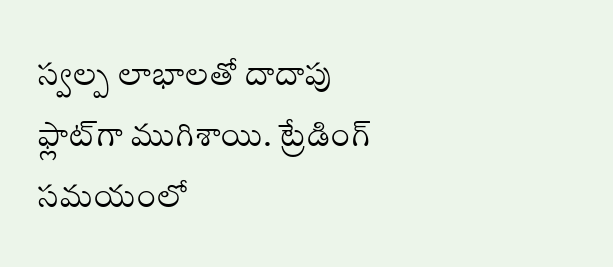స్వల్ప లాభాలతో దాదాపు ఫ్లాట్‌గా ముగిశాయి. ట్రేడింగ్ సమయంలో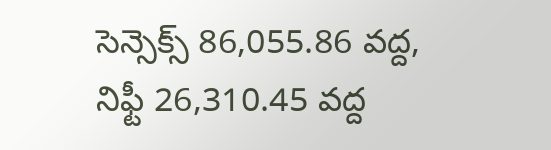సెన్సెక్స్ 86,055.86 వద్ద, నిఫ్టీ 26,310.45 వద్ద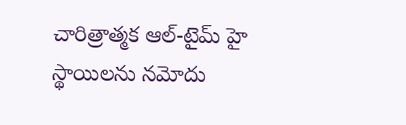చారిత్రాత్మక ఆల్-టైమ్ హై స్థాయిలను నమోదు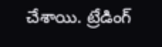చేశాయి. ట్రేడింగ్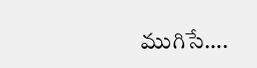ముగిసే….